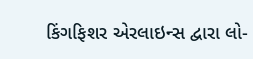કિંગફિશર એરલાઇન્સ દ્વારા લો-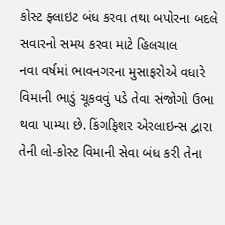કોસ્ટ ફ્લાઇટ બંધ કરવા તથા બપોરના બદલે સવારનો સમય કરવા માટે હિલચાલ
નવા વર્ષમાં ભાવનગરના મુસાફરોએ વધારે વિમાની ભાડું ચૂકવવું પડે તેવા સંજોગો ઉભા થવા પામ્યા છે. કિંગફિશર એરલાઇન્સ દ્વારા તેની લો-કોસ્ટ વિમાની સેવા બંધ કરી તેના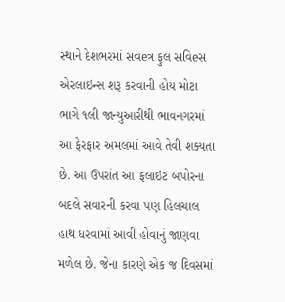સ્થાને દેશભરમાં સવeત્ર ફુલ સવિeસ એરલાઇન્સ શરૂ કરવાની હોય મોટા ભાગે ૧લી જાન્યુઆરીથી ભાવનગરમાં આ ફેરફાર અમલમાં આવે તેવી શક્યતા છે. આ ઉપરાંત આ ફલાઇટ બપોરના બદલે સવારની કરવા પણ હિલચાલ હાથ ધરવામાં આવી હોવાનું જાણવા મળેલ છે. જેના કારણે એક જ દિવસમાં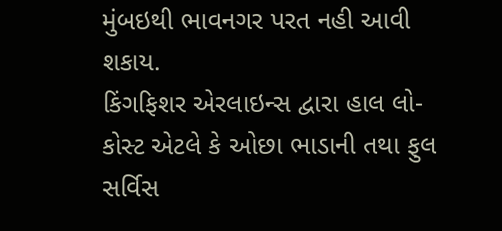મુંબઇથી ભાવનગર પરત નહી આવી શકાય.
કિંગફિશર એરલાઇન્સ દ્વારા હાલ લો-કોસ્ટ એટલે કે ઓછા ભાડાની તથા ફુલ સર્વિસ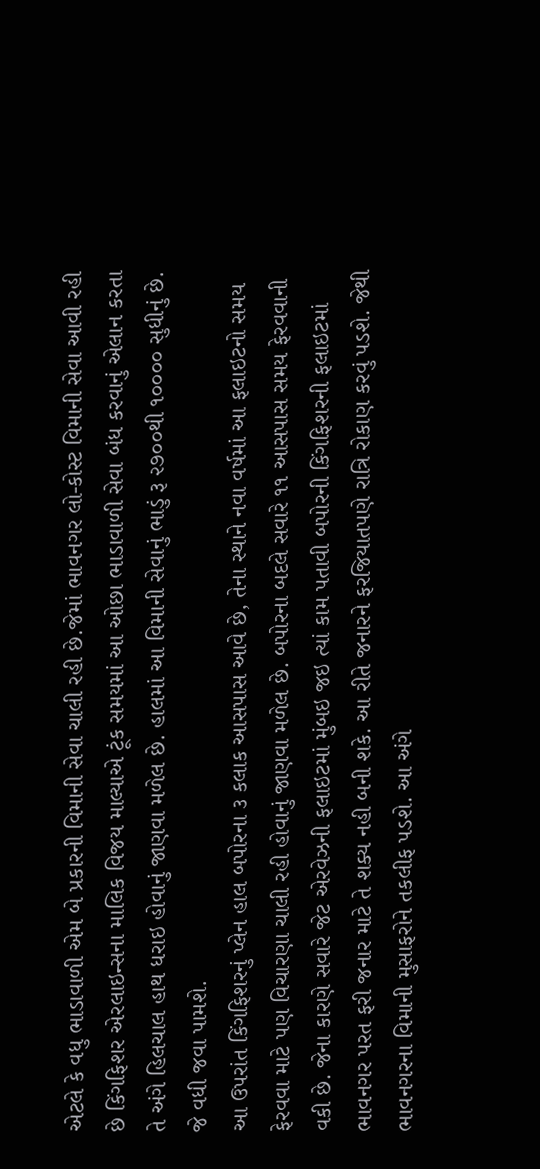એટલે કે વધુ ભાડાવાળી એમ બે પ્રકારની વિમાની સેવા ચાલી રહી છે.જેમાં ભાવનગર લો-કોસ્ટ વિમાની સેવા આવી રહી છે કિંગફિશર એરલાઇન્સના માલિક વિજય માલ્યાએ ટૂંક સમયમાં આ ઓછા ભાડાવાળી સેવા બંધ કરવાનું એલાન કરતા તે અંગે હિલચાલ હાથ ધરાઇ હોવાનું જાણવા મળેલ છે. હાલમાં આ વિમાની સેવાનું ભાડું રૂ ૨૭૦૦થી ૧૦૦૦૦ સુધીનું છે. જે વધી જવા પામશે.
આ ઉપરાંત કિંગફિશરનું પ્લેન હાલ બપોરના ૩ કલાક આસપાસ આવે છે, તેના સ્થાને નવા વર્ષમાં આ ફલાઇટનો સમય ફેરવવા માટે પણ વિચારણા ચાલી રહી હોવાનું જાણવા મળેલ છે. બપોરના બદલે સવારે ૧૧ આસપાસ સમય ફેરવવાની વકી છે. જેના કારણે સવારે જેટ એરવેઝની ફલાઇટમાં મુંબઇ જઇ ત્યાં કામ પતાવી બપોરની કિંગફિશરની ફલાઇટમાં ભાવનગર પરત ફરી જનાર માટે તે શક્ય નહી બની શકે. આ રીતે જનારને ફરજિયાતપણે રાત્રિ રોકાણ કરવું પડશે. જેથી ભાવનગરના વિમાની મુસાફરોને તકલીફ પડશે. આ અંગે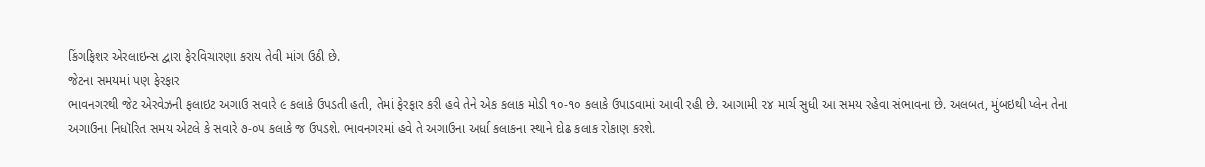કિંગફિશર એરલાઇન્સ દ્વારા ફેરવિચારણા કરાય તેવી માંગ ઉઠી છે.
જેટના સમયમાં પણ ફેરફાર
ભાવનગરથી જેટ એરવેઝની ફલાઇટ અગાઉ સવારે ૯ કલાકે ઉપડતી હતી, તેમાં ફેરફાર કરી હવે તેને એક કલાક મોડી ૧૦-૧૦ કલાકે ઉપાડવામાં આવી રહી છે. આગામી ૨૪ માર્ચ સુધી આ સમય રહેવા સંભાવના છે. અલબત, મુંબઇથી પ્લેન તેના અગાઉના નિધૉરિત સમય એટલે કે સવારે ૭-૦૫ કલાકે જ ઉપડશે. ભાવનગરમાં હવે તે અગાઉના અર્ધા કલાકના સ્થાને દોઢ કલાક રોકાણ કરશે.